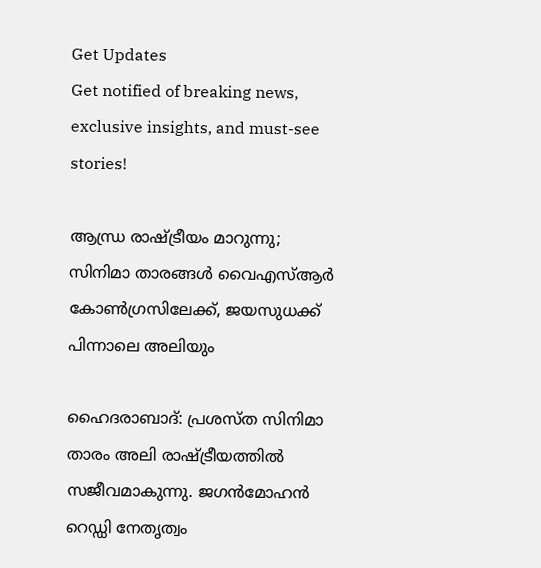Get Updates
Get notified of breaking news, exclusive insights, and must-see stories!

ആന്ധ്ര രാഷ്ട്രീയം മാറുന്നു; സിനിമാ താരങ്ങള്‍ വൈഎസ്ആര്‍ കോണ്‍ഗ്രസിലേക്ക്, ജയസുധക്ക് പിന്നാലെ അലിയും

ഹൈദരാബാദ്: പ്രശസ്ത സിനിമാ താരം അലി രാഷ്ട്രീയത്തില്‍ സജീവമാകുന്നു. ജഗന്‍മോഹന്‍ റെഡ്ഡി നേതൃത്വം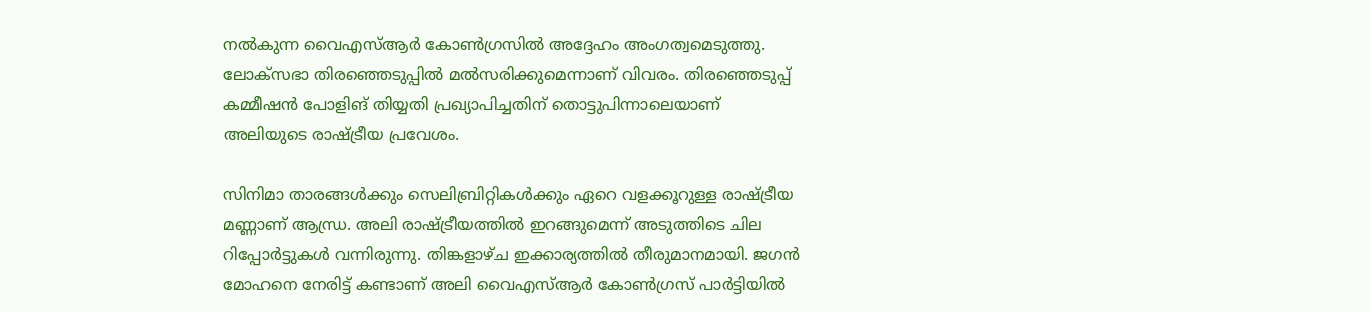നല്‍കുന്ന വൈഎസ്ആര്‍ കോണ്‍ഗ്രസില്‍ അദ്ദേഹം അംഗത്വമെടുത്തു. ലോക്‌സഭാ തിരഞ്ഞെടുപ്പില്‍ മല്‍സരിക്കുമെന്നാണ് വിവരം. തിരഞ്ഞെടുപ്പ് കമ്മീഷന്‍ പോളിങ് തിയ്യതി പ്രഖ്യാപിച്ചതിന് തൊട്ടുപിന്നാലെയാണ് അലിയുടെ രാഷ്ട്രീയ പ്രവേശം.

സിനിമാ താരങ്ങള്‍ക്കും സെലിബ്രിറ്റികള്‍ക്കും ഏറെ വളക്കൂറുള്ള രാഷ്ട്രീയ മണ്ണാണ് ആന്ധ്ര. അലി രാഷ്ട്രീയത്തില്‍ ഇറങ്ങുമെന്ന് അടുത്തിടെ ചില റിപ്പോര്‍ട്ടുകള്‍ വന്നിരുന്നു. തിങ്കളാഴ്ച ഇക്കാര്യത്തില്‍ തീരുമാനമായി. ജഗന്‍ മോഹനെ നേരിട്ട് കണ്ടാണ് അലി വൈഎസ്ആര്‍ കോണ്‍ഗ്രസ് പാര്‍ട്ടിയില്‍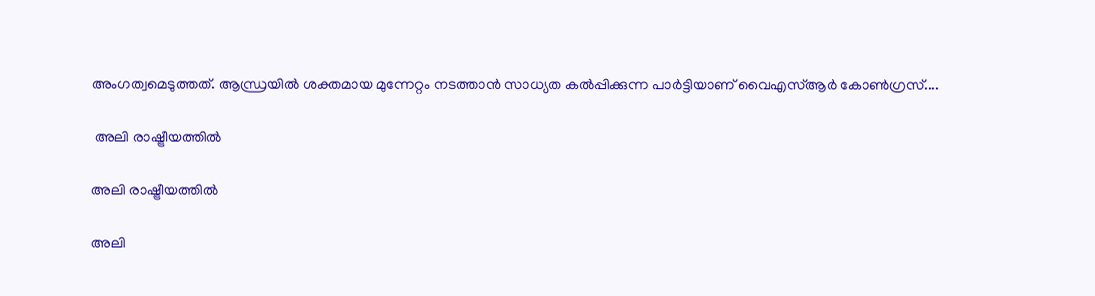അംഗത്വമെടുത്തത്. ആന്ധ്രയില്‍ ശക്തമായ മുന്നേറ്റം നടത്താന്‍ സാധ്യത കല്‍പ്പിക്കുന്ന പാര്‍ട്ടിയാണ് വൈഎസ്ആര്‍ കോണ്‍ഗ്രസ്....

 അലി രാഷ്ട്രീയത്തില്‍

അലി രാഷ്ട്രീയത്തില്‍

അലി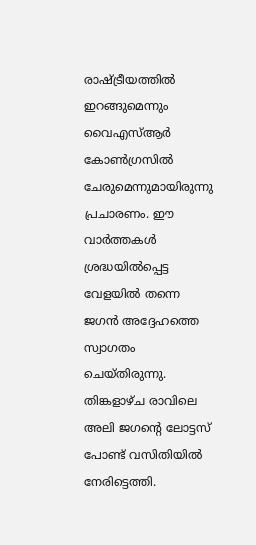രാഷ്ട്രീയത്തില്‍ ഇറങ്ങുമെന്നും വൈഎസ്ആര്‍ കോണ്‍ഗ്രസില്‍ ചേരുമെന്നുമായിരുന്നു പ്രചാരണം. ഈ വാര്‍ത്തകള്‍ ശ്രദ്ധയില്‍പ്പെട്ട വേളയില്‍ തന്നെ ജഗന്‍ അദ്ദേഹത്തെ സ്വാഗതം ചെയ്തിരുന്നു. തിങ്കളാഴ്ച രാവിലെ അലി ജഗന്റെ ലോട്ടസ് പോണ്ട് വസിതിയില്‍ നേരിട്ടെത്തി.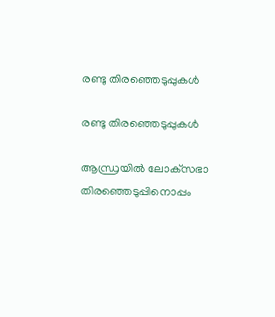രണ്ടു തിരഞ്ഞെടുപ്പുകള്‍

രണ്ടു തിരഞ്ഞെടുപ്പുകള്‍

ആന്ധ്രയില്‍ ലോക്‌സഭാ തിരഞ്ഞെടുപ്പിനൊപ്പം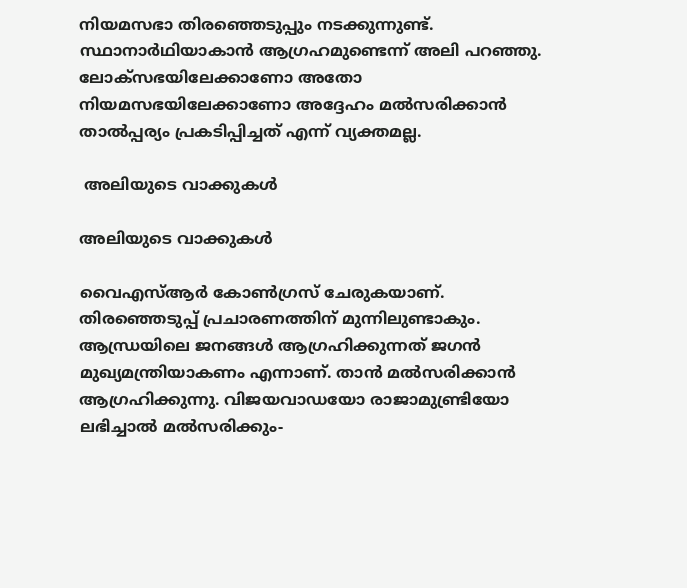നിയമസഭാ തിരഞ്ഞെടുപ്പും നടക്കുന്നുണ്ട്. സ്ഥാനാര്‍ഥിയാകാന്‍ ആഗ്രഹമുണ്ടെന്ന് അലി പറഞ്ഞു. ലോക്‌സഭയിലേക്കാണോ അതോ നിയമസഭയിലേക്കാണോ അദ്ദേഹം മല്‍സരിക്കാന്‍ താല്‍പ്പര്യം പ്രകടിപ്പിച്ചത് എന്ന് വ്യക്തമല്ല.

 അലിയുടെ വാക്കുകള്‍

അലിയുടെ വാക്കുകള്‍

വൈഎസ്ആര്‍ കോണ്‍ഗ്രസ് ചേരുകയാണ്. തിരഞ്ഞെടുപ്പ് പ്രചാരണത്തിന് മുന്നിലുണ്ടാകും. ആന്ധ്രയിലെ ജനങ്ങള്‍ ആഗ്രഹിക്കുന്നത് ജഗന്‍ മുഖ്യമന്ത്രിയാകണം എന്നാണ്. താന്‍ മല്‍സരിക്കാന്‍ ആഗ്രഹിക്കുന്നു. വിജയവാഡയോ രാജാമുണ്ട്രിയോ ലഭിച്ചാല്‍ മല്‍സരിക്കും-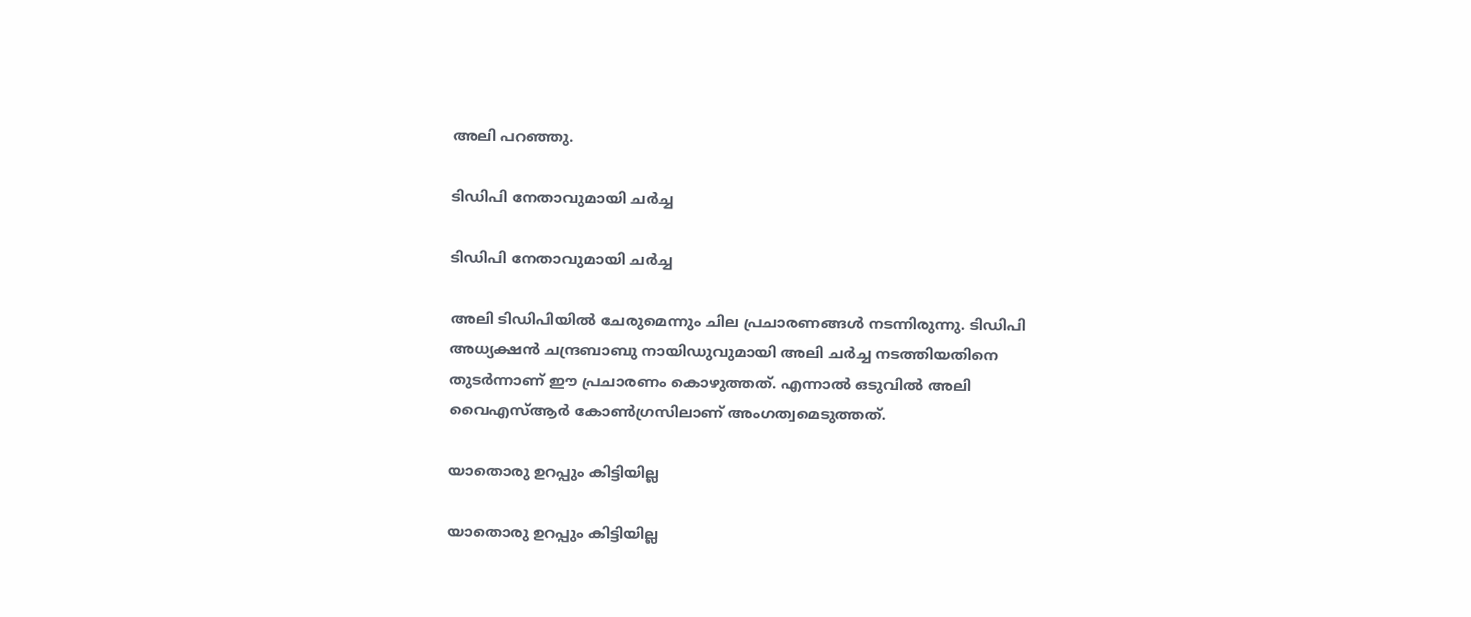അലി പറഞ്ഞു.

ടിഡിപി നേതാവുമായി ചര്‍ച്ച

ടിഡിപി നേതാവുമായി ചര്‍ച്ച

അലി ടിഡിപിയില്‍ ചേരുമെന്നും ചില പ്രചാരണങ്ങള്‍ നടന്നിരുന്നു. ടിഡിപി അധ്യക്ഷന്‍ ചന്ദ്രബാബു നായിഡുവുമായി അലി ചര്‍ച്ച നടത്തിയതിനെ തുടര്‍ന്നാണ് ഈ പ്രചാരണം കൊഴുത്തത്. എന്നാല്‍ ഒടുവില്‍ അലി വൈഎസ്ആര്‍ കോണ്‍ഗ്രസിലാണ് അംഗത്വമെടുത്തത്.

യാതൊരു ഉറപ്പും കിട്ടിയില്ല

യാതൊരു ഉറപ്പും കിട്ടിയില്ല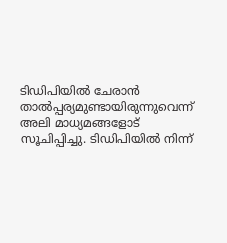ടിഡിപിയില്‍ ചേരാന്‍ താല്‍പ്പര്യമുണ്ടായിരുന്നുവെന്ന് അലി മാധ്യമങ്ങളോട് സൂചിപ്പിച്ചു. ടിഡിപിയില്‍ നിന്ന്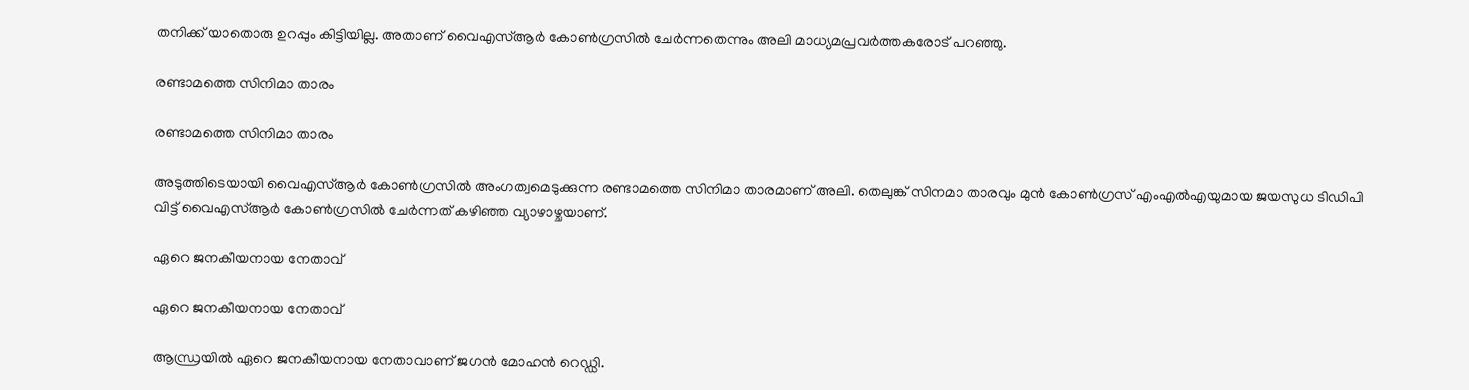തനിക്ക് യാതൊരു ഉറപ്പും കിട്ടിയില്ല. അതാണ് വൈഎസ്ആര്‍ കോണ്‍ഗ്രസില്‍ ചേര്‍ന്നതെന്നും അലി മാധ്യമപ്രവര്‍ത്തകരോട് പറഞ്ഞു.

രണ്ടാമത്തെ സിനിമാ താരം

രണ്ടാമത്തെ സിനിമാ താരം

അടുത്തിടെയായി വൈഎസ്ആര്‍ കോണ്‍ഗ്രസില്‍ അംഗത്വമെടുക്കുന്ന രണ്ടാമത്തെ സിനിമാ താരമാണ് അലി. തെലുങ്ക് സിനമാ താരവും മുന്‍ കോണ്‍ഗ്രസ് എംഎല്‍എയുമായ ജയസുധ ടിഡിപി വിട്ട് വൈഎസ്ആര്‍ കോണ്‍ഗ്രസില്‍ ചേര്‍ന്നത് കഴിഞ്ഞ വ്യാഴാഴ്ചയാണ്.

ഏറെ ജനകീയനായ നേതാവ്

ഏറെ ജനകീയനായ നേതാവ്

ആന്ധ്രയില്‍ ഏറെ ജനകീയനായ നേതാവാണ് ജഗന്‍ മോഹന്‍ റെഡ്ഡി.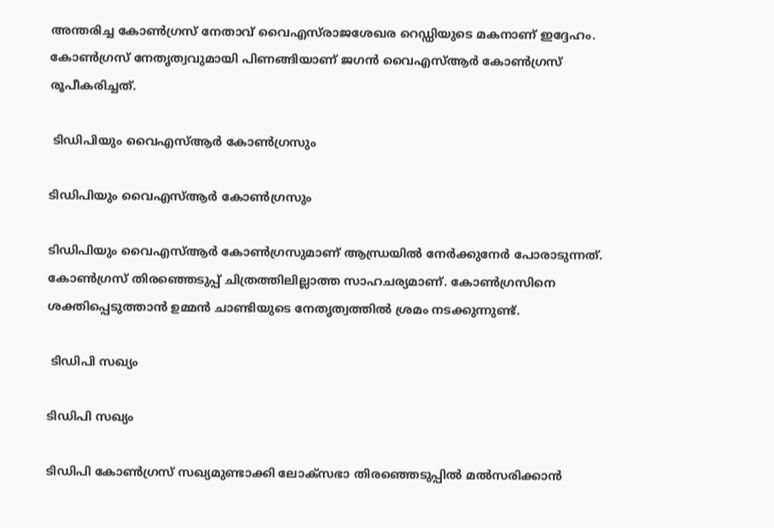അന്തരിച്ച കോണ്‍ഗ്രസ് നേതാവ് വൈഎസ്‌രാജശേഖര റെഡ്ഡിയുടെ മകനാണ് ഇദ്ദേഹം. കോണ്‍ഗ്രസ് നേതൃത്വവുമായി പിണങ്ങിയാണ് ജഗന്‍ വൈഎസ്ആര്‍ കോണ്‍ഗ്രസ് രൂപീകരിച്ചത്.

 ടിഡിപിയും വൈഎസ്ആര്‍ കോണ്‍ഗ്രസും

ടിഡിപിയും വൈഎസ്ആര്‍ കോണ്‍ഗ്രസും

ടിഡിപിയും വൈഎസ്ആര്‍ കോണ്‍ഗ്രസുമാണ് ആന്ധ്രയില്‍ നേര്‍ക്കുനേര്‍ പോരാടുന്നത്. കോണ്‍ഗ്രസ് തിരഞ്ഞെടുപ്പ് ചിത്രത്തിലില്ലാത്ത സാഹചര്യമാണ്. കോണ്‍ഗ്രസിനെ ശക്തിപ്പെടുത്താന്‍ ഉമ്മന്‍ ചാണ്ടിയുടെ നേതൃത്വത്തില്‍ ശ്രമം നടക്കുന്നുണ്ട്.

 ടിഡിപി സഖ്യം

ടിഡിപി സഖ്യം

ടിഡിപി കോണ്‍ഗ്രസ് സഖ്യമുണ്ടാക്കി ലോക്‌സഭാ തിരഞ്ഞെടുപ്പില്‍ മല്‍സരിക്കാന്‍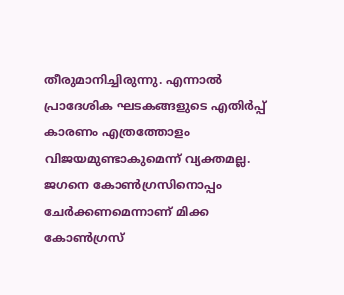തീരുമാനിച്ചിരുന്നു. എന്നാല്‍ പ്രാദേശിക ഘടകങ്ങളുടെ എതിര്‍പ്പ് കാരണം എത്രത്തോളം വിജയമുണ്ടാകുമെന്ന് വ്യക്തമല്ല. ജഗനെ കോണ്‍ഗ്രസിനൊപ്പം ചേര്‍ക്കണമെന്നാണ് മിക്ക കോണ്‍ഗ്രസ്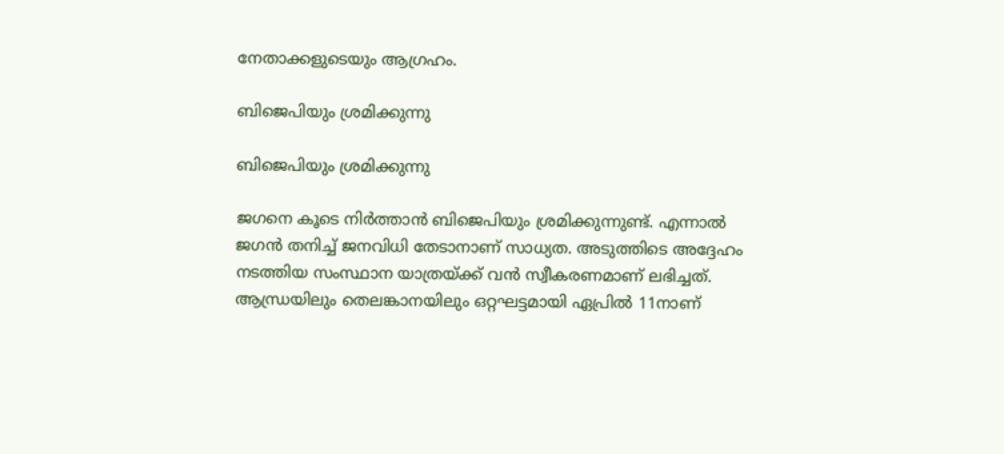നേതാക്കളുടെയും ആഗ്രഹം.

ബിജെപിയും ശ്രമിക്കുന്നു

ബിജെപിയും ശ്രമിക്കുന്നു

ജഗനെ കൂടെ നിര്‍ത്താന്‍ ബിജെപിയും ശ്രമിക്കുന്നുണ്ട്. എന്നാല്‍ ജഗന്‍ തനിച്ച് ജനവിധി തേടാനാണ് സാധ്യത. അടുത്തിടെ അദ്ദേഹം നടത്തിയ സംസ്ഥാന യാത്രയ്ക്ക് വന്‍ സ്വീകരണമാണ് ലഭിച്ചത്. ആന്ധ്രയിലും തെലങ്കാനയിലും ഒറ്റഘട്ടമായി ഏപ്രില്‍ 11നാണ്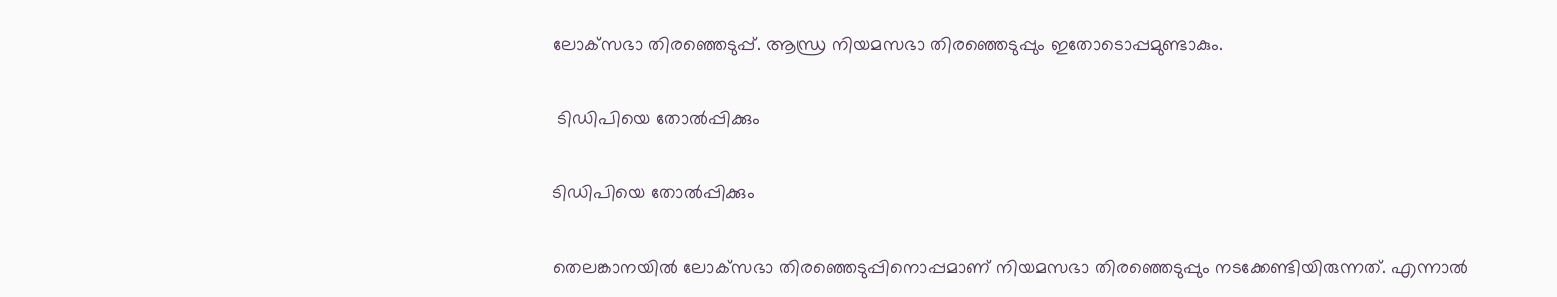ലോക്‌സഭാ തിരഞ്ഞെടുപ്പ്. ആന്ധ്ര നിയമസഭാ തിരഞ്ഞെടുപ്പും ഇതോടൊപ്പമുണ്ടാകും.

 ടിഡിപിയെ തോല്‍പ്പിക്കും

ടിഡിപിയെ തോല്‍പ്പിക്കും

തെലങ്കാനയില്‍ ലോക്‌സഭാ തിരഞ്ഞെടുപ്പിനൊപ്പമാണ് നിയമസഭാ തിരഞ്ഞെടുപ്പും നടക്കേണ്ടിയിരുന്നത്. എന്നാല്‍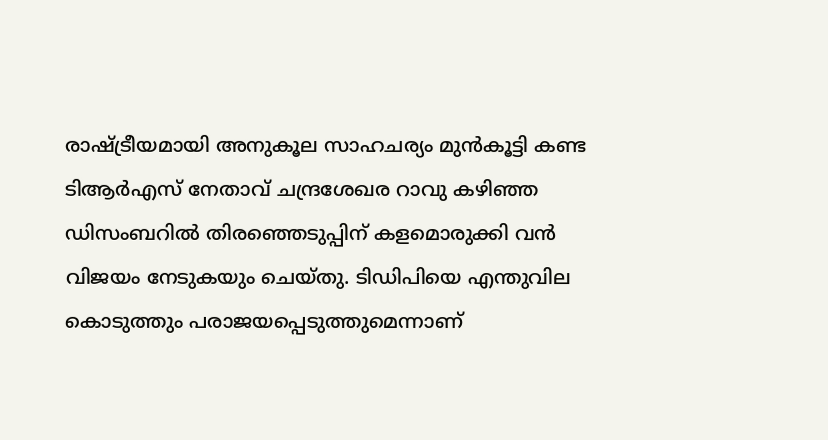രാഷ്ട്രീയമായി അനുകൂല സാഹചര്യം മുന്‍കൂട്ടി കണ്ട ടിആര്‍എസ് നേതാവ് ചന്ദ്രശേഖര റാവു കഴിഞ്ഞ ഡിസംബറില്‍ തിരഞ്ഞെടുപ്പിന് കളമൊരുക്കി വന്‍ വിജയം നേടുകയും ചെയ്തു. ടിഡിപിയെ എന്തുവില കൊടുത്തും പരാജയപ്പെടുത്തുമെന്നാണ്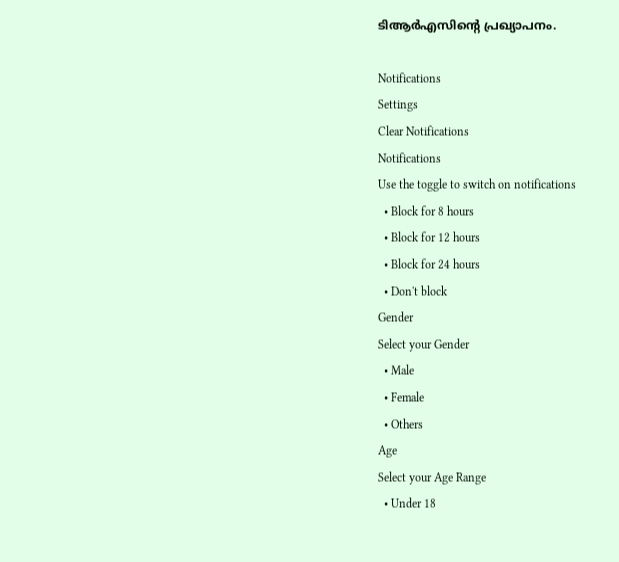ടിആര്‍എസിന്റെ പ്രഖ്യാപനം.

Notifications
Settings
Clear Notifications
Notifications
Use the toggle to switch on notifications
  • Block for 8 hours
  • Block for 12 hours
  • Block for 24 hours
  • Don't block
Gender
Select your Gender
  • Male
  • Female
  • Others
Age
Select your Age Range
  • Under 18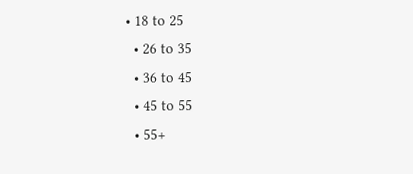• 18 to 25
  • 26 to 35
  • 36 to 45
  • 45 to 55
  • 55+